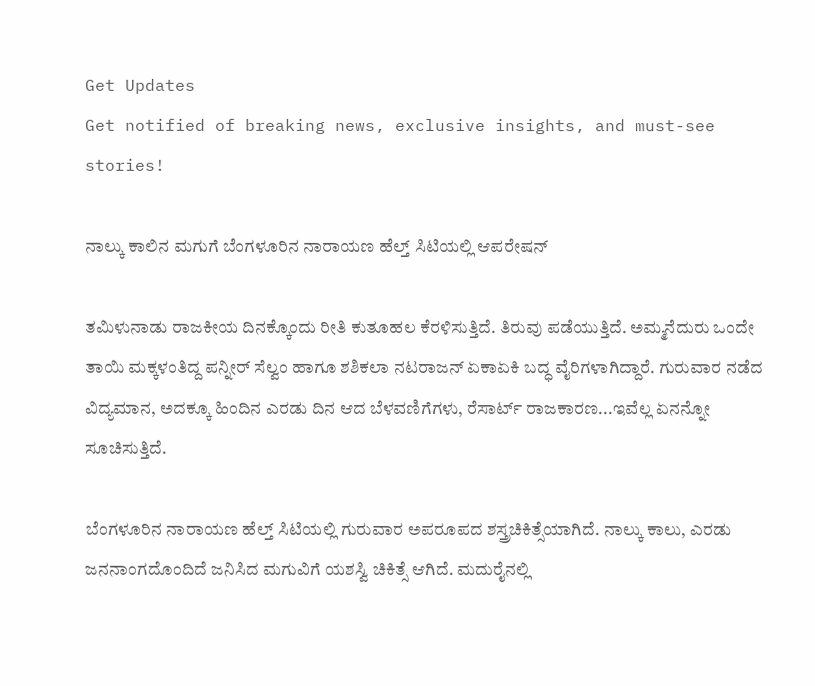Get Updates
Get notified of breaking news, exclusive insights, and must-see stories!

ನಾಲ್ಕು ಕಾಲಿನ ಮಗುಗೆ ಬೆಂಗಳೂರಿನ ನಾರಾಯಣ ಹೆಲ್ತ್ ಸಿಟಿಯಲ್ಲಿ ಆಪರೇಷನ್

ತಮಿಳುನಾಡು ರಾಜಕೀಯ ದಿನಕ್ಕೊಂದು ರೀತಿ ಕುತೂಹಲ ಕೆರಳಿಸುತ್ತಿದೆ. ತಿರುವು ಪಡೆಯುತ್ತಿದೆ. ಅಮ್ಮನೆದುರು ಒಂದೇ ತಾಯಿ ಮಕ್ಕಳಂತಿದ್ದ ಪನ್ನೀರ್ ಸೆಲ್ವಂ ಹಾಗೂ ಶಶಿಕಲಾ ನಟರಾಜನ್ ಏಕಾಏಕಿ ಬದ್ಧ ವೈರಿಗಳಾಗಿದ್ದಾರೆ. ಗುರುವಾರ ನಡೆದ ವಿದ್ಯಮಾನ, ಅದಕ್ಕೂ ಹಿಂದಿನ ಎರಡು ದಿನ ಆದ ಬೆಳವಣಿಗೆಗಳು, ರೆಸಾರ್ಟ್ ರಾಜಕಾರಣ...ಇವೆಲ್ಲ ಏನನ್ನೋ ಸೂಚಿಸುತ್ತಿದೆ.

ಬೆಂಗಳೂರಿನ ನಾರಾಯಣ ಹೆಲ್ತ್ ಸಿಟಿಯಲ್ಲಿ ಗುರುವಾರ ಅಪರೂಪದ ಶಸ್ತ್ರಚಿಕಿತ್ಸೆಯಾಗಿದೆ. ನಾಲ್ಕು ಕಾಲು, ಎರಡು ಜನನಾಂಗದೊಂದಿದೆ ಜನಿಸಿದ ಮಗುವಿಗೆ ಯಶಸ್ವಿ ಚಿಕಿತ್ಸೆ ಆಗಿದೆ. ಮದುರೈನಲ್ಲಿ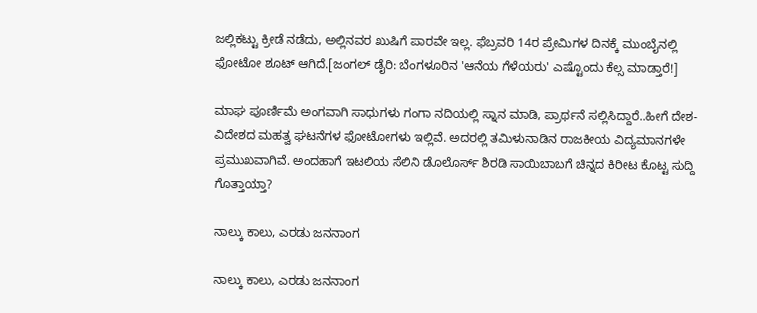ಜಲ್ಲಿಕಟ್ಟು ಕ್ರೀಡೆ ನಡೆದು, ಅಲ್ಲಿನವರ ಖುಷಿಗೆ ಪಾರವೇ ಇಲ್ಲ. ಫೆಬ್ರವರಿ 14ರ ಪ್ರೇಮಿಗಳ ದಿನಕ್ಕೆ ಮುಂಬೈನಲ್ಲಿ ಫೋಟೋ ಶೂಟ್ ಆಗಿದೆ.[ಜಂಗಲ್ ಡೈರಿ: ಬೆಂಗಳೂರಿನ 'ಆನೆಯ ಗೆಳೆಯರು' ಎಷ್ಟೊಂದು ಕೆಲ್ಸ ಮಾಡ್ತಾರೆ!]

ಮಾಘ ಪೂರ್ಣಿಮೆ ಅಂಗವಾಗಿ ಸಾಧುಗಳು ಗಂಗಾ ನದಿಯಲ್ಲಿ ಸ್ನಾನ ಮಾಡಿ, ಪ್ರಾರ್ಥನೆ ಸಲ್ಲಿಸಿದ್ದಾರೆ..ಹೀಗೆ ದೇಶ-ವಿದೇಶದ ಮಹತ್ವ ಘಟನೆಗಳ ಫೋಟೋಗಳು ಇಲ್ಲಿವೆ. ಅದರಲ್ಲಿ ತಮಿಳುನಾಡಿನ ರಾಜಕೀಯ ವಿದ್ಯಮಾನಗಳೇ ಪ್ರಮುಖವಾಗಿವೆ. ಅಂದಹಾಗೆ ಇಟಲಿಯ ಸೆಲಿನಿ ಡೊಲೊರ್ಸ್ ಶಿರಡಿ ಸಾಯಿಬಾಬಗೆ ಚಿನ್ನದ ಕಿರೀಟ ಕೊಟ್ಟ ಸುದ್ದಿ ಗೊತ್ತಾಯ್ತಾ?

ನಾಲ್ಕು ಕಾಲು, ಎರಡು ಜನನಾಂಗ

ನಾಲ್ಕು ಕಾಲು, ಎರಡು ಜನನಾಂಗ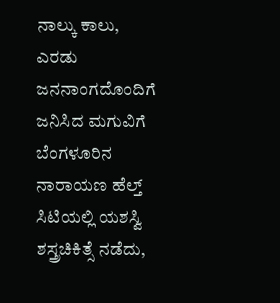ನಾಲ್ಕು ಕಾಲು, ಎರಡು ಜನನಾಂಗದೊಂದಿಗೆ ಜನಿಸಿದ ಮಗುವಿಗೆ ಬೆಂಗಳೂರಿನ ನಾರಾಯಣ ಹೆಲ್ತ್ ಸಿಟಿಯಲ್ಲಿ ಯಶಸ್ವಿ ಶಸ್ತ್ರಚಿಕಿತ್ಸೆ ನಡೆದು,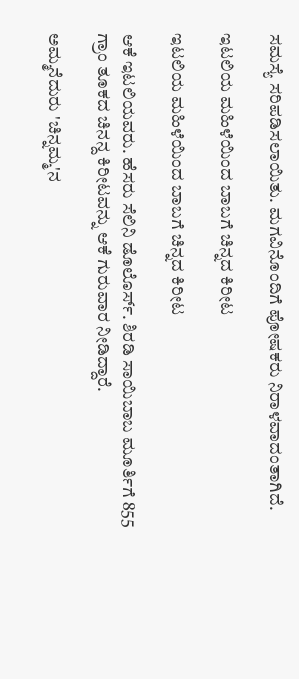ಸಮಸ್ಯೆ ಸರಿಪಡಿಸಲಾಯಿತು. ಮಗವಿನೊಂದಿಗೆ ಪೋಷಕರು ನಿರಾಳವಾದಂತಾಗಿದೆ.

ಇಟಲಿಯ ಮಹಿಳೆಯಿಂದ ಬಾಬಗೆ ಚಿನ್ನದ ಕಿರೀಟ

ಇಟಲಿಯ ಮಹಿಳೆಯಿಂದ ಬಾಬಗೆ ಚಿನ್ನದ ಕಿರೀಟ

ಆಕೆ ಇಟಲಿಯವರು. ಹೆಸರು ಸೆಲಿನಿ ಡೊಲೊರ್ಸ್. ಶಿರಡಿ ಸಾಯಿಬಾಬ ಮೂರ್ತಿಗೆ 855 ಗ್ರಾಂ ತೂಕದ ಚಿನನ್ದ ಕಿರೀಟವನ್ನು ಆಕೆ ಗುರುವಾರ ನೀಡಿದ್ದಾರೆ.

ಅಮ್ಮನೆದುರು 'ಚಿನ್ನಮ್ಮ'ನ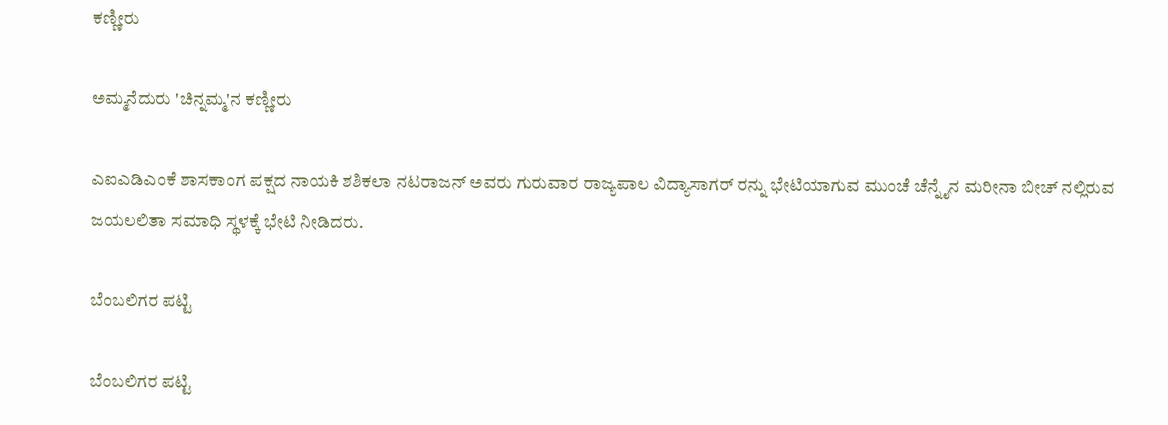ಕಣ್ಣೀರು

ಅಮ್ಮನೆದುರು 'ಚಿನ್ನಮ್ಮ'ನ ಕಣ್ಣೀರು

ಎಐಎಡಿಎಂಕೆ ಶಾಸಕಾಂಗ ಪಕ್ಷದ ನಾಯಕಿ ಶಶಿಕಲಾ ನಟರಾಜನ್ ಅವರು ಗುರುವಾರ ರಾಜ್ಯಪಾಲ ವಿದ್ಯಾಸಾಗರ್ ರನ್ನು ಭೇಟಿಯಾಗುವ ಮುಂಚೆ ಚೆನ್ನೈನ ಮರೀನಾ ಬೀಚ್ ನಲ್ಲಿರುವ ಜಯಲಲಿತಾ ಸಮಾಧಿ ಸ್ಥಳಕ್ಕೆ ಭೇಟಿ ನೀಡಿದರು.

ಬೆಂಬಲಿಗರ ಪಟ್ಟಿ

ಬೆಂಬಲಿಗರ ಪಟ್ಟಿ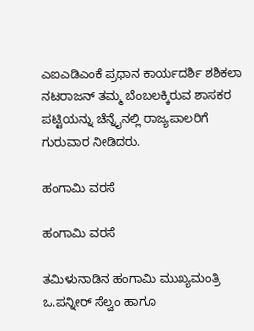ಎಐಎಡಿಎಂಕೆ ಪ್ರಧಾನ ಕಾರ್ಯದರ್ಶಿ ಶಶಿಕಲಾ ನಟರಾಜನ್ ತಮ್ಮ ಬೆಂಬಲಕ್ಕಿರುವ ಶಾಸಕರ ಪಟ್ಟಿಯನ್ನು ಚೆನ್ನೈನಲ್ಲಿ ರಾಜ್ಯಪಾಲರಿಗೆ ಗುರುವಾರ ನೀಡಿದರು.

ಹಂಗಾಮಿ ವರಸೆ

ಹಂಗಾಮಿ ವರಸೆ

ತಮಿಳುನಾಡಿನ ಹಂಗಾಮಿ ಮುಖ್ಯಮಂತ್ರಿ ಒ.ಪನ್ನೀರ್ ಸೆಲ್ವಂ ಹಾಗೂ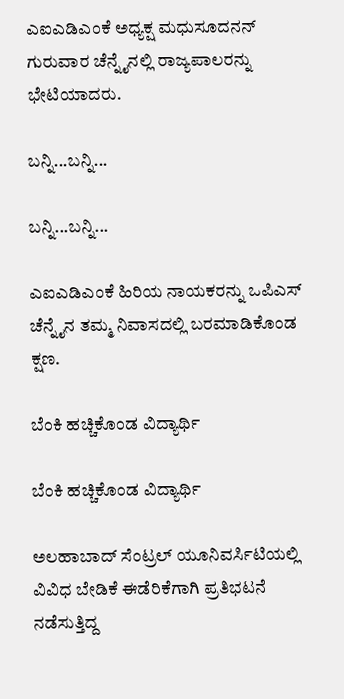ಎಐಎಡಿಎಂಕೆ ಅಧ್ಯಕ್ಷ ಮಧುಸೂದನನ್ ಗುರುವಾರ ಚೆನ್ನೈನಲ್ಲಿ ರಾಜ್ಯಪಾಲರನ್ನು ಭೇಟಿಯಾದರು.

ಬನ್ನಿ...ಬನ್ನಿ...

ಬನ್ನಿ...ಬನ್ನಿ...

ಎಐಎಡಿಎಂಕೆ ಹಿರಿಯ ನಾಯಕರನ್ನು ಒಪಿಎಸ್ ಚೆನ್ನೈನ ತಮ್ಮ ನಿವಾಸದಲ್ಲಿ ಬರಮಾಡಿಕೊಂಡ ಕ್ಷಣ.

ಬೆಂಕಿ ಹಚ್ಚಿಕೊಂಡ ವಿದ್ಯಾರ್ಥಿ

ಬೆಂಕಿ ಹಚ್ಚಿಕೊಂಡ ವಿದ್ಯಾರ್ಥಿ

ಅಲಹಾಬಾದ್ ಸೆಂಟ್ರಲ್ ಯೂನಿವರ್ಸಿಟಿಯಲ್ಲಿ ವಿವಿಧ ಬೇಡಿಕೆ ಈಡೆರಿಕೆಗಾಗಿ ಪ್ರತಿಭಟನೆ ನಡೆಸುತ್ತಿದ್ದ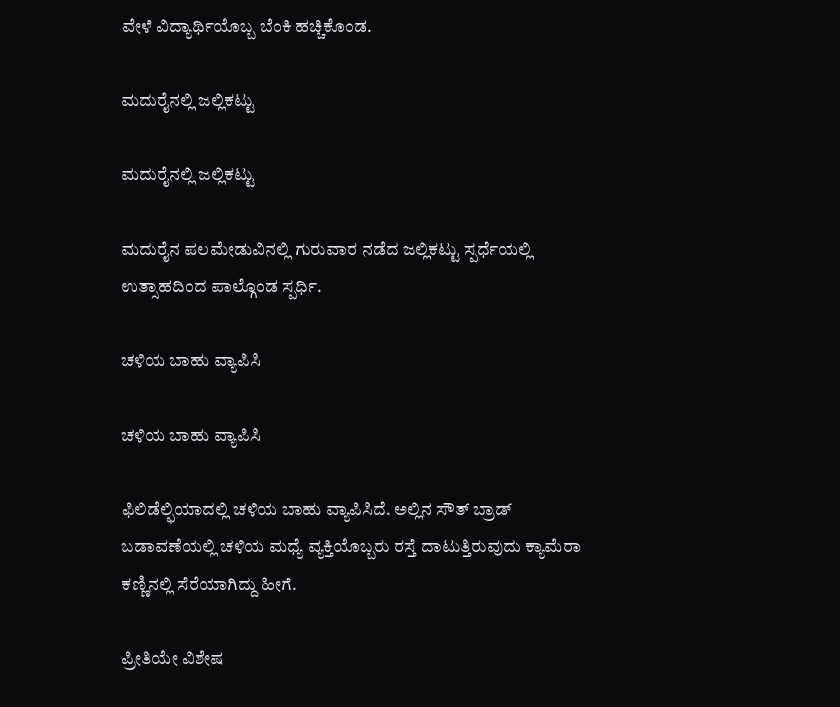ವೇಳೆ ವಿದ್ಯಾರ್ಥಿಯೊಬ್ಬ ಬೆಂಕಿ ಹಚ್ಚಿಕೊಂಡ.

ಮದುರೈನಲ್ಲಿ ಜಲ್ಲಿಕಟ್ಟು

ಮದುರೈನಲ್ಲಿ ಜಲ್ಲಿಕಟ್ಟು

ಮದುರೈನ ಪಲಮೇಡುವಿನಲ್ಲಿ ಗುರುವಾರ ನಡೆದ ಜಲ್ಲಿಕಟ್ಟು ಸ್ಪರ್ಧೆಯಲ್ಲಿ ಉತ್ಸಾಹದಿಂದ ಪಾಲ್ಗೊಂಡ ಸ್ಪರ್ಧಿ.

ಚಳಿಯ ಬಾಹು ವ್ಯಾಪಿಸಿ

ಚಳಿಯ ಬಾಹು ವ್ಯಾಪಿಸಿ

ಫಿಲಿಡೆಲ್ಫಿಯಾದಲ್ಲಿ ಚಳಿಯ ಬಾಹು ವ್ಯಾಪಿಸಿದೆ. ಅಲ್ಲಿನ ಸೌತ್ ಬ್ರಾಡ್ ಬಡಾವಣೆಯಲ್ಲಿ ಚಳಿಯ ಮಧ್ಯೆ ವ್ಯಕ್ತಿಯೊಬ್ಬರು ರಸ್ತೆ ದಾಟುತ್ತಿರುವುದು ಕ್ಯಾಮೆರಾ ಕಣ್ಣಿನಲ್ಲಿ ಸೆರೆಯಾಗಿದ್ದು ಹೀಗೆ.

ಪ್ರೀತಿಯೇ ವಿಶೇಷ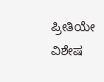ಪ್ರೀತಿಯೇ ವಿಶೇಷ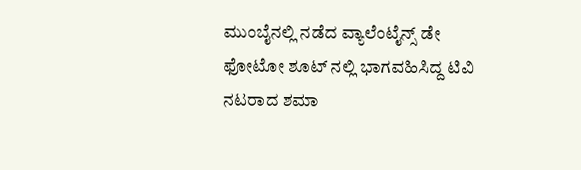ಮುಂಬೈನಲ್ಲಿ ನಡೆದ ವ್ಯಾಲೆಂಟೈನ್ಸ್ ಡೇ ಫೋಟೋ ಶೂಟ್ ನಲ್ಲಿ ಭಾಗವಹಿಸಿದ್ದ ಟಿವಿ ನಟರಾದ ಶಮಾ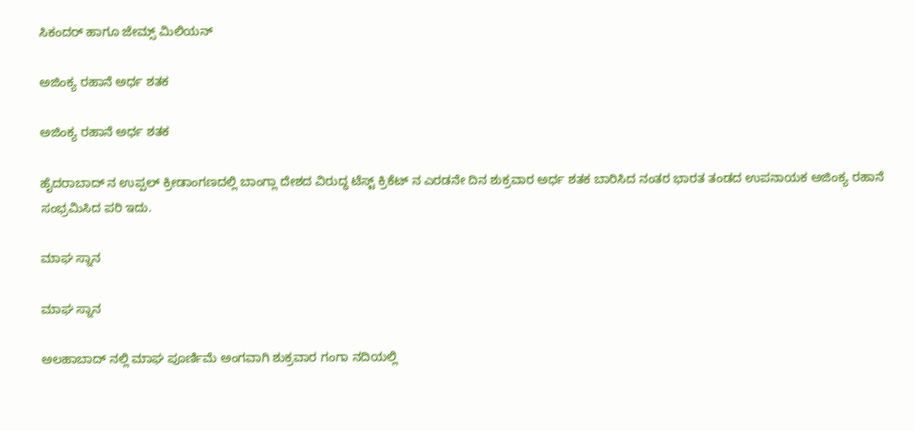ಸಿಕಂದರ್ ಹಾಗೂ ಜೇಮ್ಸ್ ಮಿಲಿಯನ್

ಅಜಿಂಕ್ಯ ರಹಾನೆ ಅರ್ಧ ಶತಕ

ಅಜಿಂಕ್ಯ ರಹಾನೆ ಅರ್ಧ ಶತಕ

ಹೈದರಾಬಾದ್ ನ ಉಪ್ಪಲ್ ಕ್ರೀಡಾಂಗಣದಲ್ಲಿ ಬಾಂಗ್ಲಾ ದೇಶದ ವಿರುದ್ಧ ಟೆಸ್ಟ್ ಕ್ರಿಕೆಟ್ ನ ಎರಡನೇ ದಿನ ಶುಕ್ರವಾರ ಅರ್ಧ ಶತಕ ಬಾರಿಸಿದ ನಂತರ ಭಾರತ ತಂಡದ ಉಪನಾಯಕ ಅಜಿಂಕ್ಯ ರಹಾನೆ ಸಂಭ್ರಮಿಸಿದ ಪರಿ ಇದು.

ಮಾಘ ಸ್ನಾನ

ಮಾಘ ಸ್ನಾನ

ಅಲಹಾಬಾದ್ ನಲ್ಲಿ ಮಾಘ ಪೂರ್ಣಿಮೆ ಅಂಗವಾಗಿ ಶುಕ್ರವಾರ ಗಂಗಾ ನದಿಯಲ್ಲಿ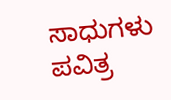ಸಾಧುಗಳು ಪವಿತ್ರ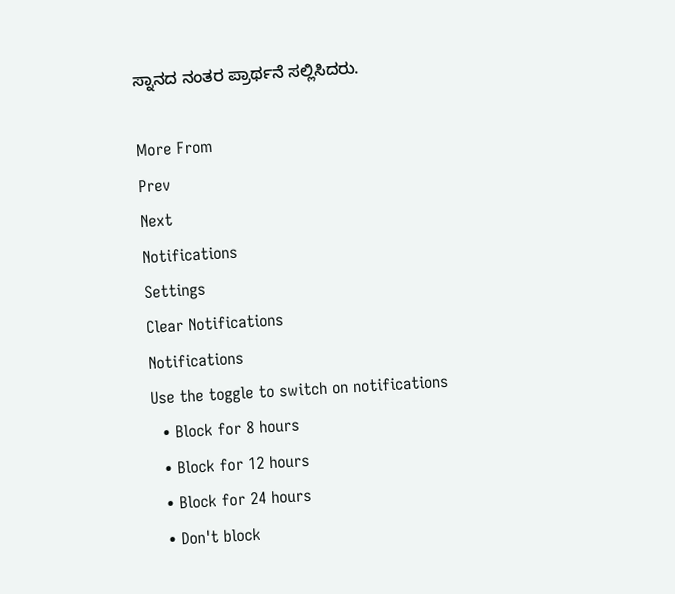ಸ್ನಾನದ ನಂತರ ಪ್ರಾರ್ಥನೆ ಸಲ್ಲಿಸಿದರು.

More From
Prev
Next
Notifications
Settings
Clear Notifications
Notifications
Use the toggle to switch on notifications
  • Block for 8 hours
  • Block for 12 hours
  • Block for 24 hours
  • Don't block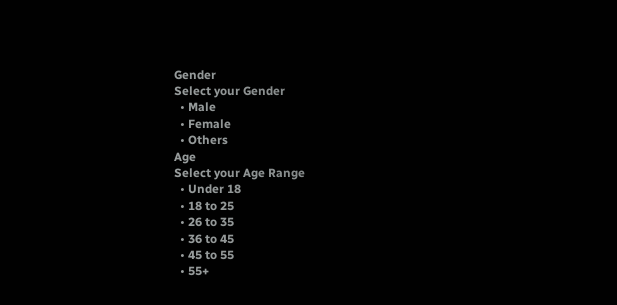Gender
Select your Gender
  • Male
  • Female
  • Others
Age
Select your Age Range
  • Under 18
  • 18 to 25
  • 26 to 35
  • 36 to 45
  • 45 to 55
  • 55+